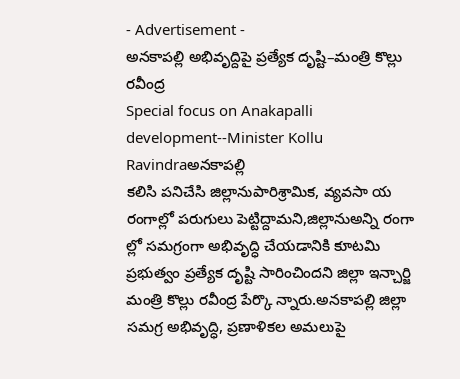- Advertisement -
అనకాపల్లి అభివృద్దిపై ప్రత్యేక దృష్టి–మంత్రి కొల్లు రవీంద్ర
Special focus on Anakapalli development--Minister Kollu Ravindraఅనకాపల్లి
కలిసి పనిచేసి జిల్లానుపారిశ్రామిక, వ్యవసా య రంగాల్లో పరుగులు పెట్టిద్దామని,జిల్లానుఅన్ని రంగా ల్లో సమగ్రంగా అభివృద్ధి చేయడానికి కూటమి ప్రభుత్వం ప్రత్యేక దృష్టి సారించిందని జిల్లా ఇన్చార్జి మంత్రి కొల్లు రవీంద్ర పేర్కొ న్నారు.అనకాపల్లి జిల్లా సమగ్ర అభివృద్ధి, ప్రణాళికల అమలుపై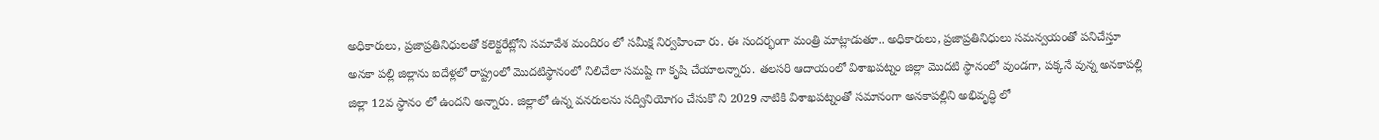అధికారులు, ప్రజాప్రతినిధులతో కలెక్టరేట్లోని సమావేశ మందిరం లో సమీక్ష నిర్వహించా రు. ఈ సందర్భంగా మంత్రి మాట్లాడుతూ.. అధికారులు, ప్రజాప్రతినిధులు సమన్వయంతో పనిచేస్తూ అనకా పల్లి జిల్లాను ఐదేళ్లలో రాష్ట్రంలో మొదటిస్థానంలో నిలిచేలా సమష్టి గా కృషి చేయాలన్నారు. తలసరి ఆదాయంలో విశాఖపట్నం జిల్లా మొదటి స్థానంలో వుండగా, పక్కనే వున్న అనకాపల్లి జిల్లా 12వ స్ధానం లో ఉందని అన్నారు. జిల్లాలో ఉన్న వనరులను సద్వినియోగం చేసుకొ ని 2029 నాటికి విశాఖపట్నంతో సమానంగా అనకాపల్లిని అభివృద్ధి లో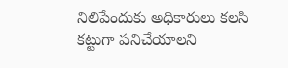నిలిపేందుకు అధికారులు కలసి కట్టుగా పనిచేయాలని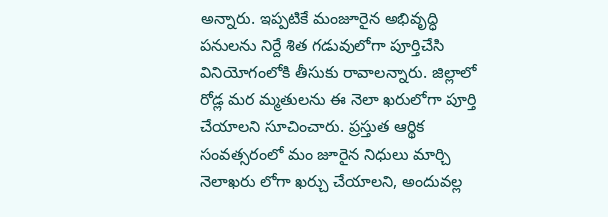అన్నారు. ఇప్పటికే మంజూరైన అభివృద్ధి పనులను నిర్దే శిత గడువులోగా పూర్తిచేసి వినియోగంలోకి తీసుకు రావాలన్నారు. జిల్లాలో రోడ్ల మర మ్మతులను ఈ నెలా ఖరులోగా పూర్తి చేయాలని సూచించారు. ప్రస్తుత ఆర్థిక సంవత్సరంలో మం జూరైన నిధులు మార్చి నెలాఖరు లోగా ఖర్చు చేయాలని, అందువల్ల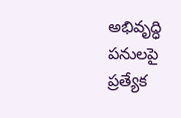అభివృద్ధి పనులపై ప్రత్యేక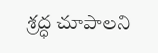శ్రద్ధ చూపాలని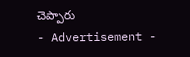చెప్పారు
- Advertisement -